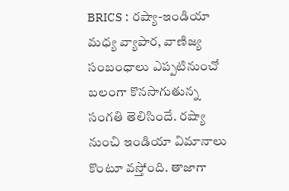BRICS : రష్యా-ఇండియా మధ్య వ్యాపార, వాణిజ్య సంబంధాలు ఎప్పటినుంచో బలంగా కొనసాగుతున్న సంగతి తెలిసిందే. రష్యా నుంచి ఇండియా విమానాలు కొంటూ వస్తోంది. తాజాగా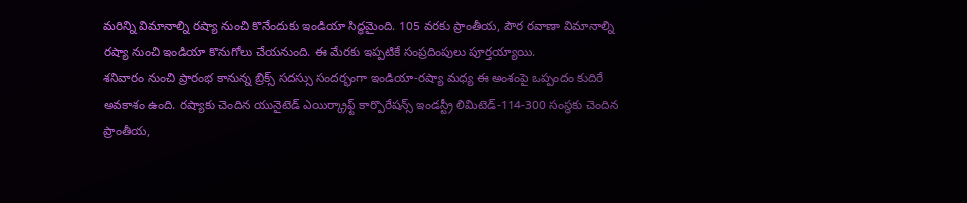మరిన్ని విమానాల్ని రష్యా నుంచి కొనేందుకు ఇండియా సిద్ధమైంది. 105 వరకు ప్రాంతీయ, పౌర రవాణా విమానాల్ని రష్యా నుంచి ఇండియా కొనుగోలు చేయనుంది. ఈ మేరకు ఇప్పటికే సంప్రదింపులు పూర్తయ్యాయి.
శనివారం నుంచి ప్రారంభ కానున్న బ్రిక్స్ సదస్సు సందర్భంగా ఇండియా-రష్యా మధ్య ఈ అంశంపై ఒప్పందం కుదిరే అవకాశం ఉంది. రష్యాకు చెందిన యునైటెడ్ ఎయిర్క్రాఫ్ట్ కార్పొరేషన్స్ ఇండస్ట్రీ లిమిటెడ్-114-300 సంస్థకు చెందిన ప్రాంతీయ,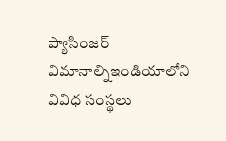ప్యాసింజర్ విమానాల్నిఇండియాలోని వివిధ సంస్థలు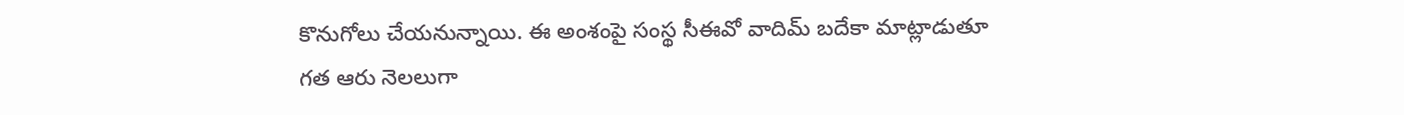కొనుగోలు చేయనున్నాయి. ఈ అంశంపై సంస్థ సీఈవో వాదిమ్ బదేకా మాట్లాడుతూ గత ఆరు నెలలుగా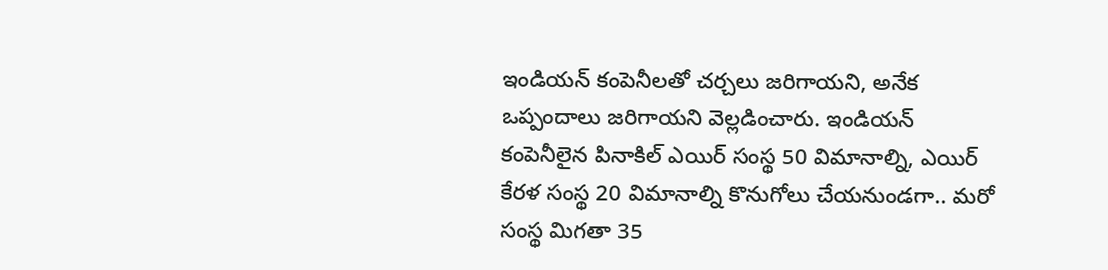ఇండియన్ కంపెనీలతో చర్చలు జరిగాయని, అనేక ఒప్పందాలు జరిగాయని వెల్లడించారు. ఇండియన్ కంపెనీలైన పినాకిల్ ఎయిర్ సంస్థ 50 విమానాల్ని, ఎయిర్ కేరళ సంస్థ 20 విమానాల్ని కొనుగోలు చేయనుండగా.. మరో సంస్థ మిగతా 35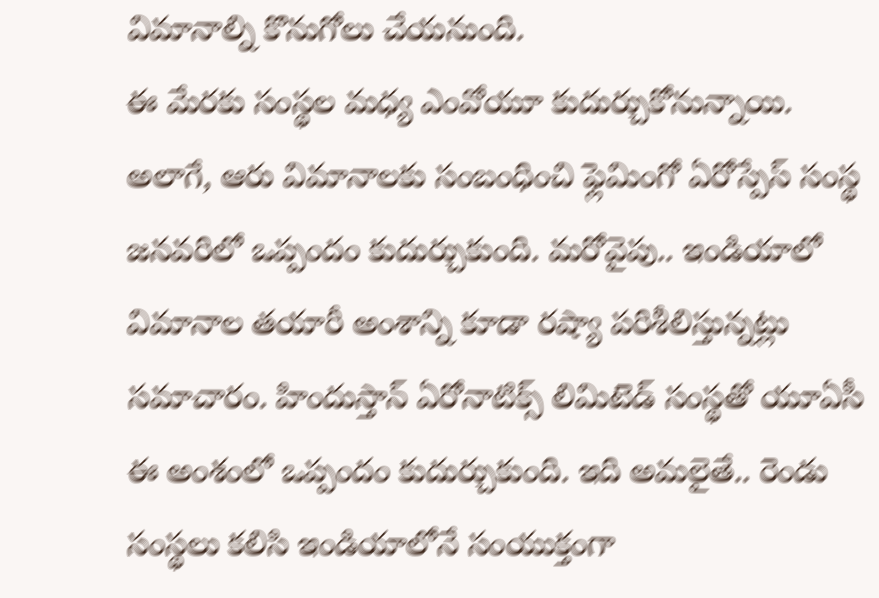విమానాల్ని కొనుగోలు చేయనుంది.
ఈ మేరకు సంస్థల మధ్య ఎంవోయూ కుదుర్చుకోనున్నాయి. అలాగే, ఆరు విమానాలకు సంబంధించి ఫ్లెమింగో ఏరోస్పేస్ సంస్థ జనవరిలో ఒప్పందం కుదుర్చుకుంది. మరోవైపు.. ఇండియాలో విమానాల తయారీ అంశాన్ని కూడా రష్యా పరిశీలిస్తున్నట్లు సమాచారం. హిందుస్తాన్ ఏరోనాటిక్స్ లిమిటెడ్ సంస్థతో యూఏసీ ఈ అంశంలో ఒప్పందం కుదుర్చుకుంది. ఇది అమలైతే.. రెండు సంస్థలు కలిసి ఇండియాలోనే సంయుక్తంగా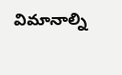విమానాల్ని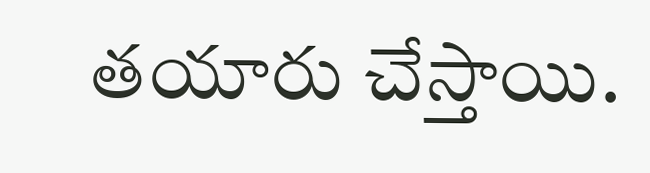తయారు చేస్తాయి.